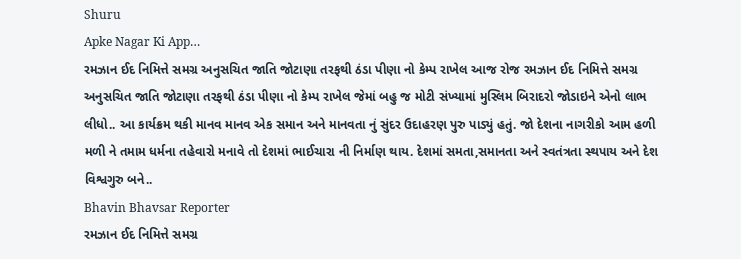Shuru
Apke Nagar Ki App…
રમઝાન ઈદ નિમિત્તે સમગ્ર અનુસચિત જાતિ જોટાણા તરફથી ઠંડા પીણા નો કેમ્પ રાખેલ આજ રોજ રમઝાન ઈદ નિમિત્તે સમગ્ર અનુસચિત જાતિ જોટાણા તરફથી ઠંડા પીણા નો કેમ્પ રાખેલ જેમાં બહુ જ મોટી સંખ્યામાં મુસ્લિમ બિરાદરો જોડાઇને એનો લાભ લીધો.. આ કાર્યક્રમ થકી માનવ માનવ એક સમાન અને માનવતા નું સુંદર ઉદાહરણ પુરુ પાડ્યું હતું. જો દેશના નાગરીકો આમ હળી મળી ને તમામ ધર્મના તહેવારો મનાવે તો દેશમાં ભાઈચારા ની નિર્માણ થાય. દેશમાં સમતા,સમાનતા અને સ્વતંત્રતા સ્થપાય અને દેશ વિશ્વગુરુ બને..
Bhavin Bhavsar Reporter
રમઝાન ઈદ નિમિત્તે સમગ્ર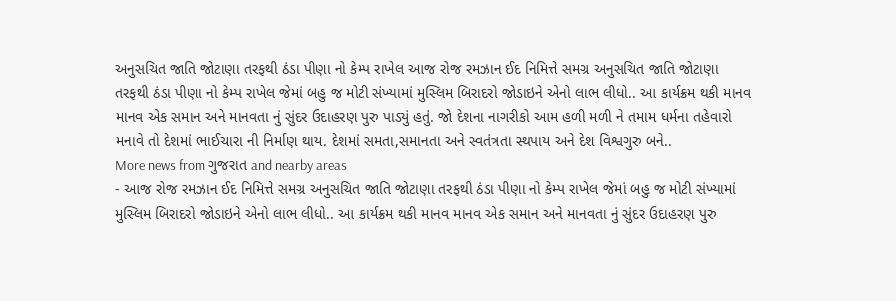અનુસચિત જાતિ જોટાણા તરફથી ઠંડા પીણા નો કેમ્પ રાખેલ આજ રોજ રમઝાન ઈદ નિમિત્તે સમગ્ર અનુસચિત જાતિ જોટાણા તરફથી ઠંડા પીણા નો કેમ્પ રાખેલ જેમાં બહુ જ મોટી સંખ્યામાં મુસ્લિમ બિરાદરો જોડાઇને એનો લાભ લીધો.. આ કાર્યક્રમ થકી માનવ માનવ એક સમાન અને માનવતા નું સુંદર ઉદાહરણ પુરુ પાડ્યું હતું. જો દેશના નાગરીકો આમ હળી મળી ને તમામ ધર્મના તહેવારો મનાવે તો દેશમાં ભાઈચારા ની નિર્માણ થાય. દેશમાં સમતા,સમાનતા અને સ્વતંત્રતા સ્થપાય અને દેશ વિશ્વગુરુ બને..
More news from ગુજરાત and nearby areas
- આજ રોજ રમઝાન ઈદ નિમિત્તે સમગ્ર અનુસચિત જાતિ જોટાણા તરફથી ઠંડા પીણા નો કેમ્પ રાખેલ જેમાં બહુ જ મોટી સંખ્યામાં મુસ્લિમ બિરાદરો જોડાઇને એનો લાભ લીધો.. આ કાર્યક્રમ થકી માનવ માનવ એક સમાન અને માનવતા નું સુંદર ઉદાહરણ પુરુ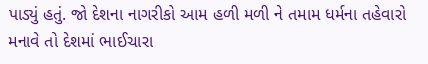પાડ્યું હતું. જો દેશના નાગરીકો આમ હળી મળી ને તમામ ધર્મના તહેવારો મનાવે તો દેશમાં ભાઈચારા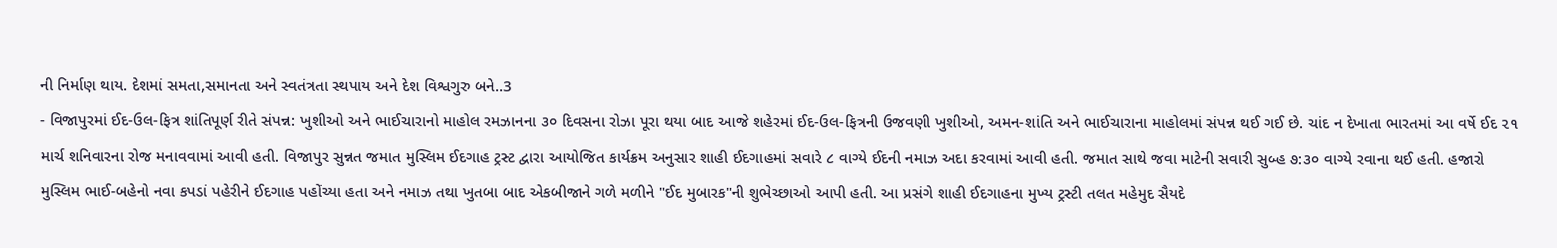ની નિર્માણ થાય. દેશમાં સમતા,સમાનતા અને સ્વતંત્રતા સ્થપાય અને દેશ વિશ્વગુરુ બને..3
- વિજાપુરમાં ઈદ-ઉલ-ફિત્ર શાંતિપૂર્ણ રીતે સંપન્ન: ખુશીઓ અને ભાઈચારાનો માહોલ રમઝાનના ૩૦ દિવસના રોઝા પૂરા થયા બાદ આજે શહેરમાં ઈદ-ઉલ-ફિત્રની ઉજવણી ખુશીઓ, અમન-શાંતિ અને ભાઈચારાના માહોલમાં સંપન્ન થઈ ગઈ છે. ચાંદ ન દેખાતા ભારતમાં આ વર્ષે ઈદ ૨૧ માર્ચ શનિવારના રોજ મનાવવામાં આવી હતી. વિજાપુર સુન્નત જમાત મુસ્લિમ ઈદગાહ ટ્રસ્ટ દ્વારા આયોજિત કાર્યક્રમ અનુસાર શાહી ઈદગાહમાં સવારે ૮ વાગ્યે ઈદની નમાઝ અદા કરવામાં આવી હતી. જમાત સાથે જવા માટેની સવારી સુબ્હ ૭:૩૦ વાગ્યે રવાના થઈ હતી. હજારો મુસ્લિમ ભાઈ-બહેનો નવા કપડાં પહેરીને ઈદગાહ પહોંચ્યા હતા અને નમાઝ તથા ખુતબા બાદ એકબીજાને ગળે મળીને "ઈદ મુબારક"ની શુભેચ્છાઓ આપી હતી. આ પ્રસંગે શાહી ઈદગાહના મુખ્ય ટ્રસ્ટી તલત મહેમુદ સૈયદે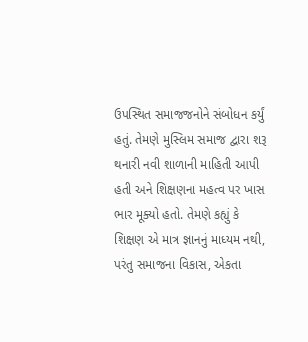ઉપસ્થિત સમાજજનોને સંબોધન કર્યું હતું. તેમણે મુસ્લિમ સમાજ દ્વારા શરૂ થનારી નવી શાળાની માહિતી આપી હતી અને શિક્ષણના મહત્વ પર ખાસ ભાર મૂક્યો હતો. તેમણે કહ્યું કે શિક્ષણ એ માત્ર જ્ઞાનનું માધ્યમ નથી, પરંતુ સમાજના વિકાસ, એકતા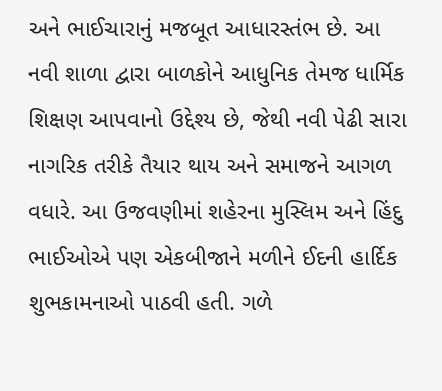અને ભાઈચારાનું મજબૂત આધારસ્તંભ છે. આ નવી શાળા દ્વારા બાળકોને આધુનિક તેમજ ધાર્મિક શિક્ષણ આપવાનો ઉદ્દેશ્ય છે, જેથી નવી પેઢી સારા નાગરિક તરીકે તૈયાર થાય અને સમાજને આગળ વધારે. આ ઉજવણીમાં શહેરના મુસ્લિમ અને હિંદુ ભાઈઓએ પણ એકબીજાને મળીને ઈદની હાર્દિક શુભકામનાઓ પાઠવી હતી. ગળે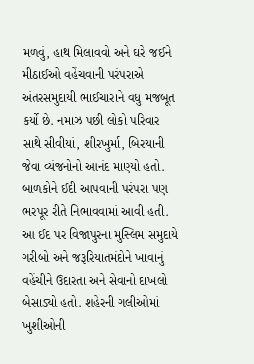મળવું, હાથ મિલાવવો અને ઘરે જઈને મીઠાઈઓ વહેંચવાની પરંપરાએ અંતરસમુદાયી ભાઈચારાને વધુ મજબૂત કર્યો છે. નમાઝ પછી લોકો પરિવાર સાથે સીવીયાં, શીરખુર્મા, બિરયાની જેવા વ્યંજનોનો આનંદ માણ્યો હતો. બાળકોને ઈદી આપવાની પરંપરા પણ ભરપૂર રીતે નિભાવવામાં આવી હતી. આ ઈદ પર વિજાપુરના મુસ્લિમ સમુદાયે ગરીબો અને જરૂરિયાતમંદોને ખાવાનું વહેંચીને ઉદારતા અને સેવાનો દાખલો બેસાડ્યો હતો. શહેરની ગલીઓમાં ખુશીઓની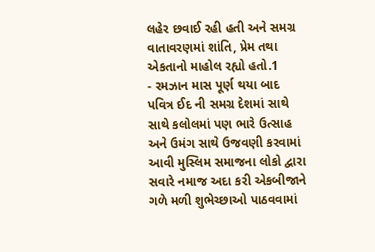લહેર છવાઈ રહી હતી અને સમગ્ર વાતાવરણમાં શાંતિ, પ્રેમ તથા એકતાનો માહોલ રહ્યો હતો.1
- રમઝાન માસ પૂર્ણ થયા બાદ પવિત્ર ઈદ ની સમગ્ર દેશમાં સાથે સાથે કલોલમાં પણ ભારે ઉત્સાહ અને ઉમંગ સાથે ઉજવણી કરવામાં આવી મુસ્લિમ સમાજના લોકો દ્વારા સવારે નમાજ અદા કરી એકબીજાને ગળે મળી શુભેચ્છાઓ પાઠવવામાં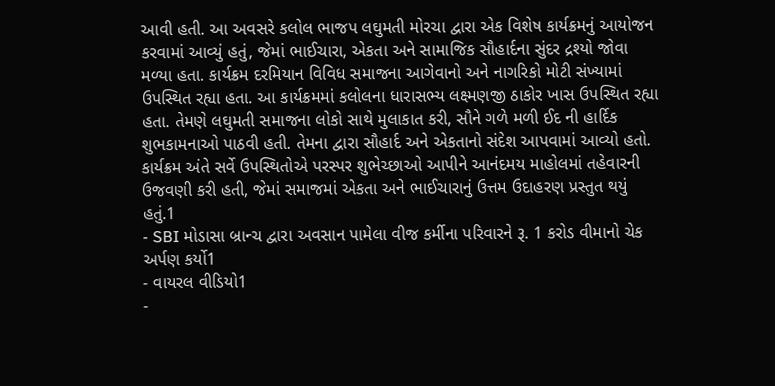આવી હતી. આ અવસરે કલોલ ભાજપ લઘુમતી મોરચા દ્વારા એક વિશેષ કાર્યક્રમનું આયોજન કરવામાં આવ્યું હતું, જેમાં ભાઈચારા, એકતા અને સામાજિક સૌહાર્દના સુંદર દ્રશ્યો જોવા મળ્યા હતા. કાર્યક્રમ દરમિયાન વિવિધ સમાજના આગેવાનો અને નાગરિકો મોટી સંખ્યામાં ઉપસ્થિત રહ્યા હતા. આ કાર્યક્રમમાં કલોલના ધારાસભ્ય લક્ષ્મણજી ઠાકોર ખાસ ઉપસ્થિત રહ્યા હતા. તેમણે લઘુમતી સમાજના લોકો સાથે મુલાકાત કરી, સૌને ગળે મળી ઈદ ની હાર્દિક શુભકામનાઓ પાઠવી હતી. તેમના દ્વારા સૌહાર્દ અને એકતાનો સંદેશ આપવામાં આવ્યો હતો. કાર્યક્રમ અંતે સર્વે ઉપસ્થિતોએ પરસ્પર શુભેચ્છાઓ આપીને આનંદમય માહોલમાં તહેવારની ઉજવણી કરી હતી, જેમાં સમાજમાં એકતા અને ભાઈચારાનું ઉત્તમ ઉદાહરણ પ્રસ્તુત થયું હતું.1
- SBI મોડાસા બ્રાન્ચ દ્વારા અવસાન પામેલા વીજ કર્મીના પરિવારને રૂ. 1 કરોડ વીમાનો ચેક અર્પણ કર્યો1
- વાયરલ વીડિયો1
-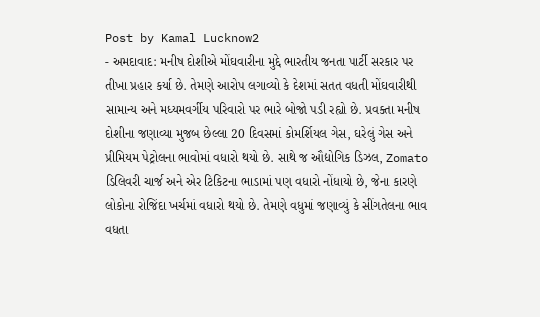Post by Kamal Lucknow2
- અમદાવાદ: મનીષ દોશીએ મોંઘવારીના મુદ્દે ભારતીય જનતા પાર્ટી સરકાર પર તીખા પ્રહાર કર્યા છે. તેમણે આરોપ લગાવ્યો કે દેશમાં સતત વધતી મોંઘવારીથી સામાન્ય અને મધ્યમવર્ગીય પરિવારો પર ભારે બોજો પડી રહ્યો છે. પ્રવક્તા મનીષ દોશીના જણાવ્યા મુજબ છેલ્લા 20 દિવસમાં કોમર્શિયલ ગેસ, ઘરેલું ગેસ અને પ્રીમિયમ પેટ્રોલના ભાવોમાં વધારો થયો છે. સાથે જ ઔદ્યોગિક ડિઝલ, Zomato ડિલિવરી ચાર્જ અને એર ટિકિટના ભાડામાં પણ વધારો નોંધાયો છે, જેના કારણે લોકોના રોજિંદા ખર્ચમાં વધારો થયો છે. તેમણે વધુમાં જણાવ્યું કે સીંગતેલના ભાવ વધતા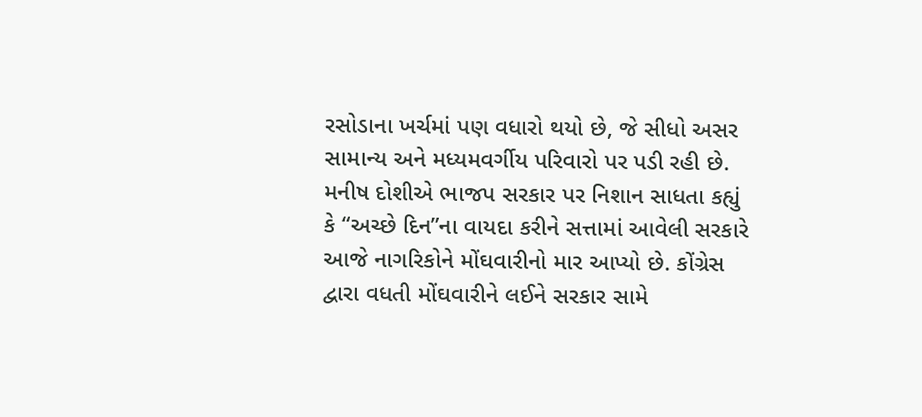રસોડાના ખર્ચમાં પણ વધારો થયો છે, જે સીધો અસર સામાન્ય અને મધ્યમવર્ગીય પરિવારો પર પડી રહી છે. મનીષ દોશીએ ભાજપ સરકાર પર નિશાન સાધતા કહ્યું કે “અચ્છે દિન”ના વાયદા કરીને સત્તામાં આવેલી સરકારે આજે નાગરિકોને મોંઘવારીનો માર આપ્યો છે. કોંગ્રેસ દ્વારા વધતી મોંઘવારીને લઈને સરકાર સામે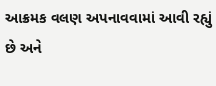આક્રમક વલણ અપનાવવામાં આવી રહ્યું છે અને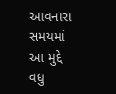આવનારા સમયમાં આ મુદ્દે વધુ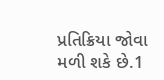પ્રતિક્રિયા જોવા મળી શકે છે.1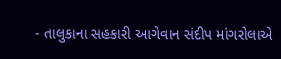- તાલુકાના સહકારી આગેવાન સંદીપ માંગરોલાએ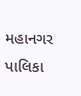મહાનગર પાલિકા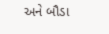અને બૌડા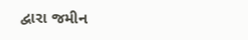દ્વારા જમીન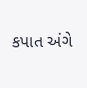કપાત અંગે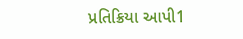પ્રતિક્રિયા આપી1